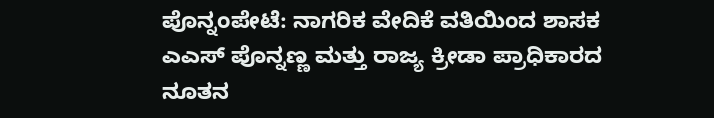ಪೊನ್ನಂಪೇಟೆ: ನಾಗರಿಕ ವೇದಿಕೆ ವತಿಯಿಂದ ಶಾಸಕ ಎಎಸ್ ಪೊನ್ನಣ್ಣ ಮತ್ತು ರಾಜ್ಯ ಕ್ರೀಡಾ ಪ್ರಾಧಿಕಾರದ ನೂತನ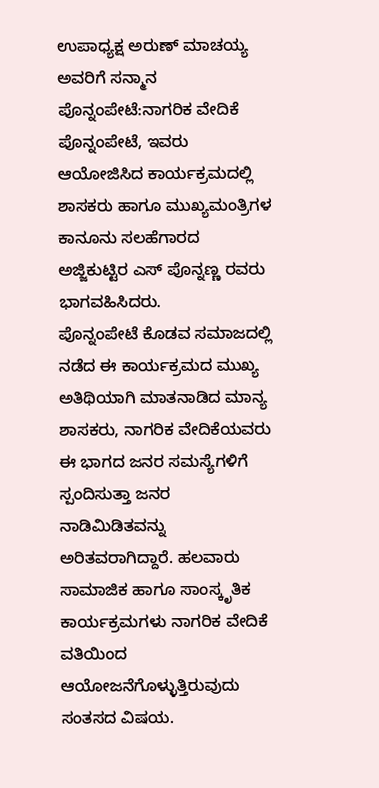ಉಪಾಧ್ಯಕ್ಷ ಅರುಣ್ ಮಾಚಯ್ಯ ಅವರಿಗೆ ಸನ್ಮಾನ
ಪೊನ್ನಂಪೇಟೆ:ನಾಗರಿಕ ವೇದಿಕೆ ಪೊನ್ನಂಪೇಟೆ, ಇವರು ಆಯೋಜಿಸಿದ ಕಾರ್ಯಕ್ರಮದಲ್ಲಿ ಶಾಸಕರು ಹಾಗೂ ಮುಖ್ಯಮಂತ್ರಿಗಳ ಕಾನೂನು ಸಲಹೆಗಾರದ ಅಜ್ಜಿಕುಟ್ಟಿರ ಎಸ್ ಪೊನ್ನಣ್ಣ ರವರು ಭಾಗವಹಿಸಿದರು.
ಪೊನ್ನಂಪೇಟೆ ಕೊಡವ ಸಮಾಜದಲ್ಲಿ ನಡೆದ ಈ ಕಾರ್ಯಕ್ರಮದ ಮುಖ್ಯ ಅತಿಥಿಯಾಗಿ ಮಾತನಾಡಿದ ಮಾನ್ಯ ಶಾಸಕರು, ನಾಗರಿಕ ವೇದಿಕೆಯವರು ಈ ಭಾಗದ ಜನರ ಸಮಸ್ಯೆಗಳಿಗೆ ಸ್ಪಂದಿಸುತ್ತಾ ಜನರ ನಾಡಿಮಿಡಿತವನ್ನು ಅರಿತವರಾಗಿದ್ದಾರೆ. ಹಲವಾರು ಸಾಮಾಜಿಕ ಹಾಗೂ ಸಾಂಸ್ಕೃತಿಕ ಕಾರ್ಯಕ್ರಮಗಳು ನಾಗರಿಕ ವೇದಿಕೆ ವತಿಯಿಂದ ಆಯೋಜನೆಗೊಳ್ಳುತ್ತಿರುವುದು ಸಂತಸದ ವಿಷಯ.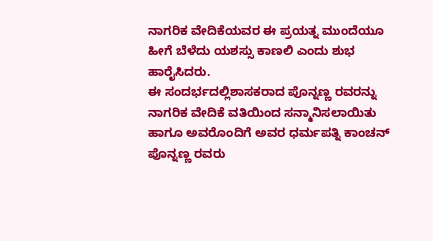ನಾಗರಿಕ ವೇದಿಕೆಯವರ ಈ ಪ್ರಯತ್ನ ಮುಂದೆಯೂ ಹೀಗೆ ಬೆಳೆದು ಯಶಸ್ಸು ಕಾಣಲಿ ಎಂದು ಶುಭ ಹಾರೈಸಿದರು.
ಈ ಸಂದರ್ಭದಲ್ಲಿಶಾಸಕರಾದ ಪೊನ್ನಣ್ಣ ರವರನ್ನು ನಾಗರಿಕ ವೇದಿಕೆ ವತಿಯಿಂದ ಸನ್ಮಾನಿಸಲಾಯಿತು ಹಾಗೂ ಅವರೊಂದಿಗೆ ಅವರ ಧರ್ಮಪತ್ನಿ ಕಾಂಚನ್ ಪೊನ್ನಣ್ಣ ರವರು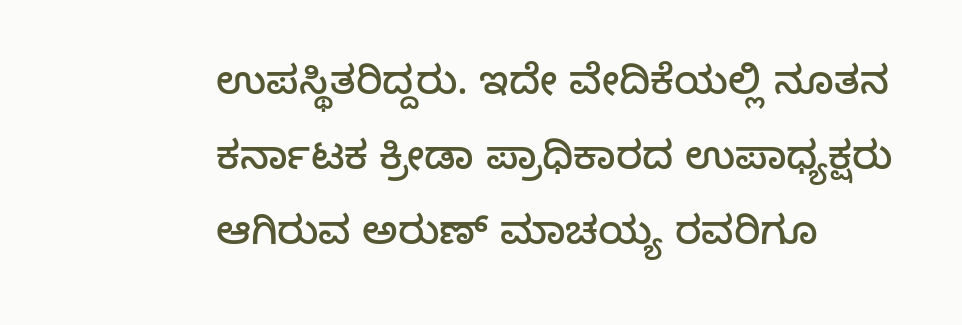ಉಪಸ್ಥಿತರಿದ್ದರು. ಇದೇ ವೇದಿಕೆಯಲ್ಲಿ ನೂತನ ಕರ್ನಾಟಕ ಕ್ರೀಡಾ ಪ್ರಾಧಿಕಾರದ ಉಪಾಧ್ಯಕ್ಷರು ಆಗಿರುವ ಅರುಣ್ ಮಾಚಯ್ಯ ರವರಿಗೂ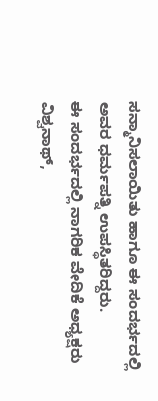ಸನ್ಮಾನಿಸಲಾಯಿತು ಹಾಗೂ ಈ ಸಂದರ್ಭದಲ್ಲಿ ಅವರ ಧರ್ಮಪತ್ನಿ ಉಪಸ್ಥಿತರಿದ್ದರು.
ಈ ಸಂದರ್ಭದಲ್ಲಿ ನಾಗರಿಕ ವೇದಿಕೆ ಅಧ್ಯಕ್ಷರು ವಿಶ್ವನಾಥ್,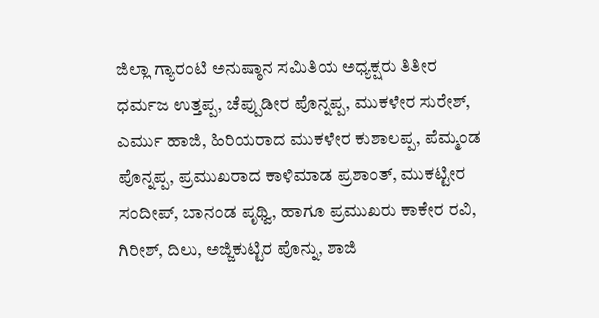ಜಿಲ್ಲಾ ಗ್ಯಾರಂಟಿ ಅನುಷ್ಠಾನ ಸಮಿತಿಯ ಅಧ್ಯಕ್ಷರು ತಿತೀರ ಧರ್ಮಜ ಉತ್ತಪ್ಪ, ಚೆಪ್ಪುಡೀರ ಪೊನ್ನಪ್ಪ, ಮುಕಳೇರ ಸುರೇಶ್, ಎರ್ಮು ಹಾಜಿ, ಹಿರಿಯರಾದ ಮುಕಳೇರ ಕುಶಾಲಪ್ಪ, ಪೆಮ್ಮಂಡ ಪೊನ್ನಪ್ಪ, ಪ್ರಮುಖರಾದ ಕಾಳಿಮಾಡ ಪ್ರಶಾಂತ್, ಮುಕಟ್ಟೀರ ಸಂದೀಪ್, ಬಾನಂಡ ಪೃಥ್ವಿ, ಹಾಗೂ ಪ್ರಮುಖರು ಕಾಕೇರ ರವಿ, ಗಿರೀಶ್, ದಿಲು, ಅಜ್ಜಿಕುಟ್ಟಿರ ಪೊನ್ನು, ಶಾಜಿ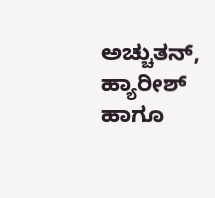ಅಚ್ಚುತನ್, ಹ್ಯಾರೀಶ್ ಹಾಗೂ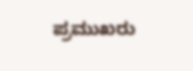ಪ್ರಮುಖರು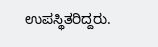ಉಪಸ್ಥಿತರಿದ್ದರು.